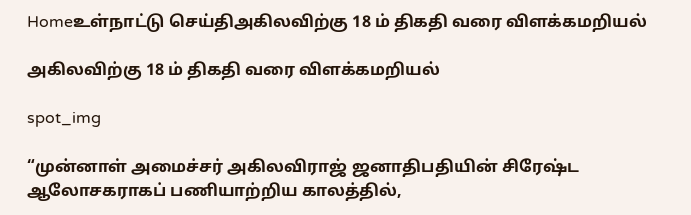Homeஉள்நாட்டு செய்திஅகிலவிற்கு 18 ம் திகதி வரை விளக்கமறியல்

அகிலவிற்கு 18 ம் திகதி வரை விளக்கமறியல்

spot_img

“முன்னாள் அமைச்சர் அகிலவிராஜ் ஜனாதிபதியின் சிரேஷ்ட ஆலோசகராகப் பணியாற்றிய காலத்தில்,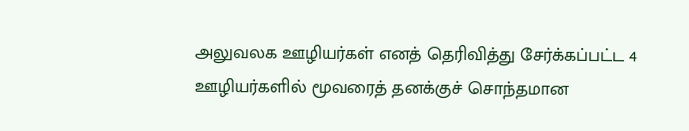அலுவலக ஊழியர்கள் எனத் தெரிவித்து சேர்க்கப்பட்ட 4 ஊழியர்களில் மூவரைத் தனக்குச் சொந்தமான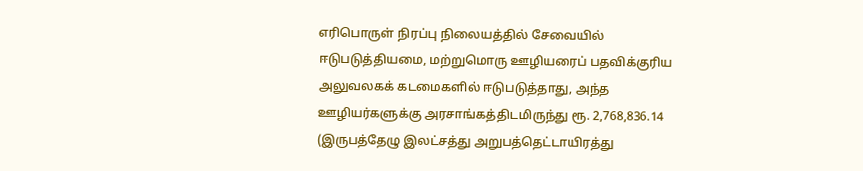எரிபொருள் நிரப்பு நிலையத்தில் சேவையில் ஈடுபடுத்தியமை, மற்றுமொரு ஊழியரைப் பதவிக்குரிய அலுவலகக் கடமைகளில் ஈடுபடுத்தாது, அந்த ஊழியர்களுக்கு அரசாங்கத்திடமிருந்து ரூ. 2,768,836.14 (இருபத்தேழு இலட்சத்து அறுபத்தெட்டாயிரத்து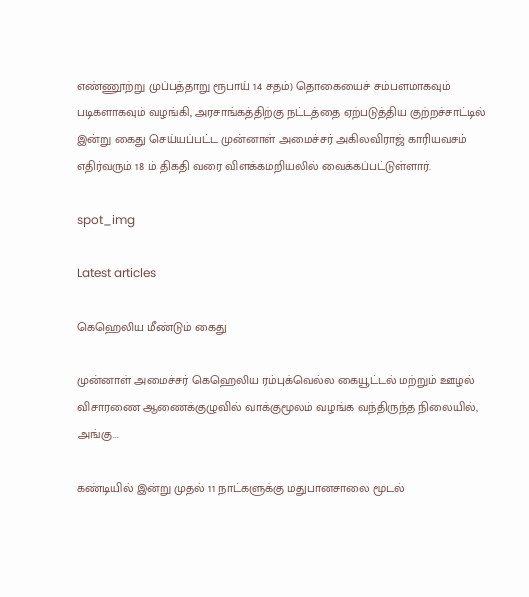எண்ணூற்று முப்பத்தாறு ரூபாய் 14 சதம்) தொகையைச் சம்பளமாகவும் படிகளாகவும் வழங்கி, அரசாங்கத்திற்கு நட்டத்தை ஏற்படுத்திய குற்றச்சாட்டில் இன்று கைது செய்யப்பட்ட முன்னாள் அமைச்சர் அகிலவிராஜ் காரியவசம் எதிர்வரும் 18 ம் திகதி வரை விளக்கமறியலில் வைக்கப்பட்டுள்ளார்.

spot_img

Latest articles

கெஹெலிய மீண்டும் கைது

முன்னாள் அமைச்சர் கெஹெலிய ரம்புக்வெல்ல கையூட்டல் மற்றும் ஊழல் விசாரணை ஆணைக்குழுவில் வாக்குமூலம் வழங்க வந்திருந்த நிலையில், அங்கு...

கண்டியில் இன்று முதல் 11 நாட்களுக்கு மதுபானசாலை மூடல்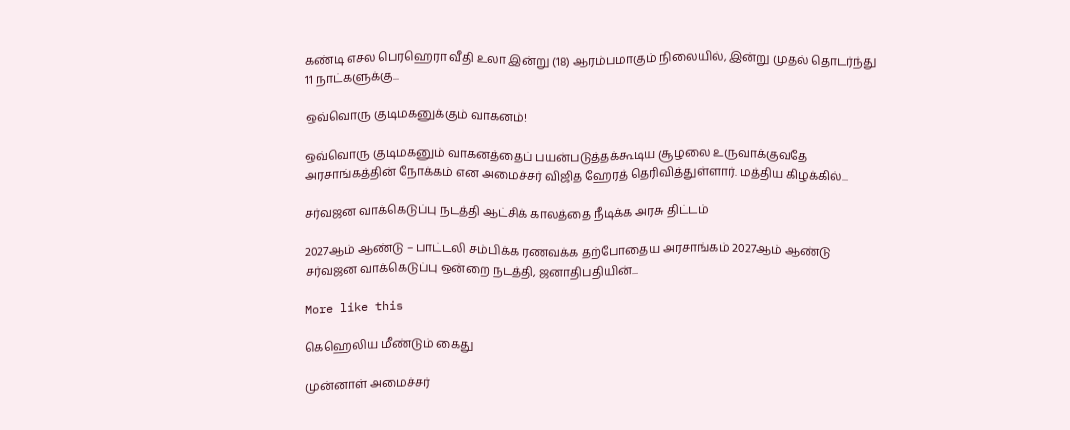கண்டி எசல பெரஹெரா வீதி உலா இன்று (18) ஆரம்பமாகும் நிலையில், இன்று முதல் தொடர்ந்து 11 நாட்களுக்கு...

ஒவ்வொரு குடிமகனுக்கும் வாகனம்!

ஒவ்வொரு குடிமகனும் வாகனத்தைப் பயன்படுத்தக்கூடிய சூழலை உருவாக்குவதே அரசாங்கத்தின் நோக்கம் என அமைச்சர் விஜித ஹேரத் தெரிவித்துள்ளார். மத்திய கிழக்கில்...

சர்வஜன வாக்கெடுப்பு நடத்தி ஆட்சிக் காலத்தை நீடிக்க அரசு திட்டம்

2027ஆம் ஆண்டு – பாட்டலி சம்பிக்க ரணவக்க தற்போதைய அரசாங்கம் 2027ஆம் ஆண்டு சர்வஜன வாக்கெடுப்பு ஒன்றை நடத்தி, ஜனாதிபதியின்...

More like this

கெஹெலிய மீண்டும் கைது

முன்னாள் அமைச்சர்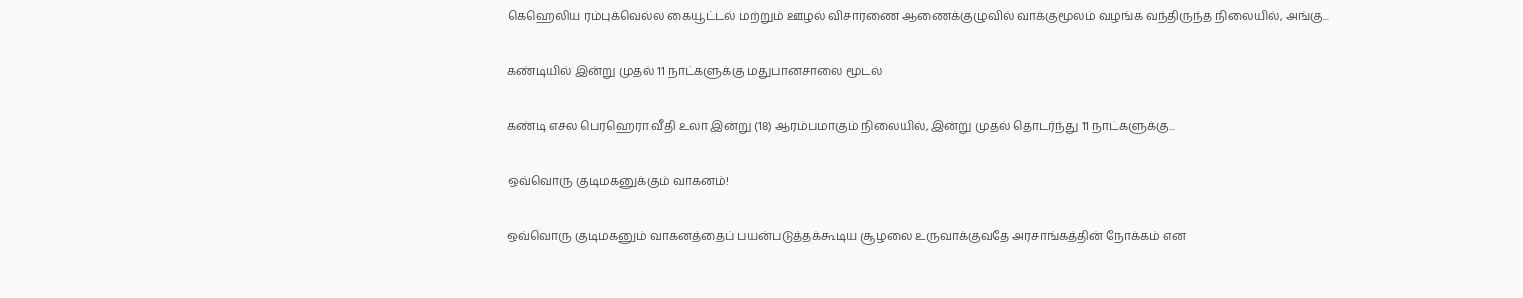கெஹெலிய ரம்புக்வெல்ல கையூட்டல் மற்றும் ஊழல் விசாரணை ஆணைக்குழுவில் வாக்குமூலம் வழங்க வந்திருந்த நிலையில், அங்கு...

கண்டியில் இன்று முதல் 11 நாட்களுக்கு மதுபானசாலை மூடல்

கண்டி எசல பெரஹெரா வீதி உலா இன்று (18) ஆரம்பமாகும் நிலையில், இன்று முதல் தொடர்ந்து 11 நாட்களுக்கு...

ஒவ்வொரு குடிமகனுக்கும் வாகனம்!

ஒவ்வொரு குடிமகனும் வாகனத்தைப் பயன்படுத்தக்கூடிய சூழலை உருவாக்குவதே அரசாங்கத்தின் நோக்கம் என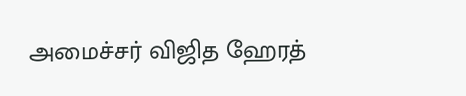அமைச்சர் விஜித ஹேரத்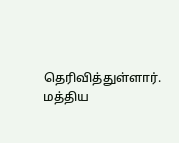தெரிவித்துள்ளார். மத்திய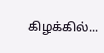கிழக்கில்...